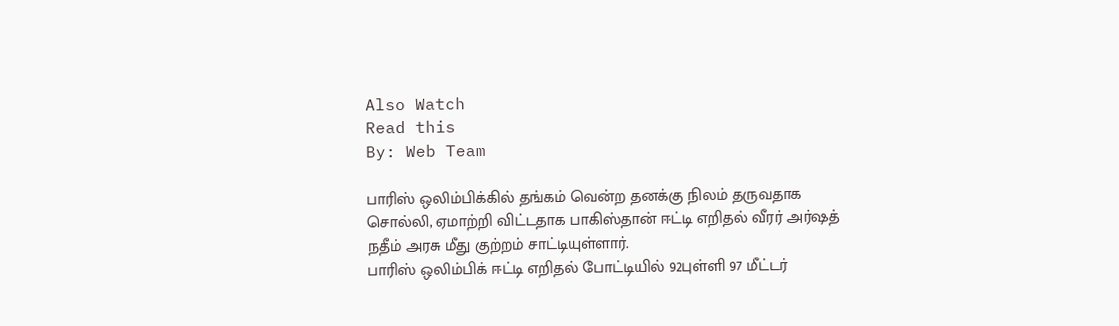Also Watch
Read this
By: Web Team

பாரிஸ் ஒலிம்பிக்கில் தங்கம் வென்ற தனக்கு நிலம் தருவதாக சொல்லி, ஏமாற்றி விட்டதாக பாகிஸ்தான் ஈட்டி எறிதல் வீரர் அர்ஷத் நதீம் அரசு மீது குற்றம் சாட்டியுள்ளார்.
பாரிஸ் ஒலிம்பிக் ஈட்டி எறிதல் போட்டியில் 92புள்ளி 97 மீட்டர்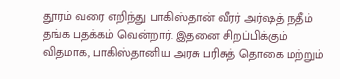தூரம் வரை எறிந்து பாகிஸ்தான் வீரர் அர்ஷத் நதீம் தங்க பதக்கம் வென்றார். இதனை சிறப்பிக்கும் விதமாக, பாகிஸ்தானிய அரசு பரிசுத் தொகை மற்றும்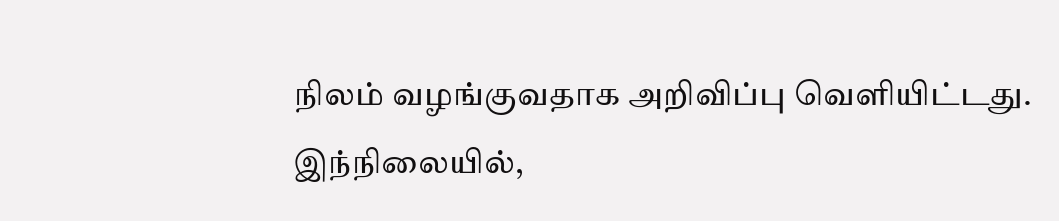நிலம் வழங்குவதாக அறிவிப்பு வெளியிட்டது.
இந்நிலையில்,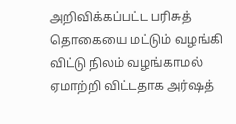அறிவிக்கப்பட்ட பரிசுத் தொகையை மட்டும் வழங்கி விட்டு நிலம் வழங்காமல் ஏமாற்றி விட்டதாக அர்ஷத்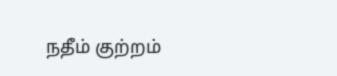நதீம் குற்றம்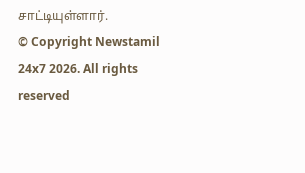சாட்டியுள்ளார்.
© Copyright Newstamil 24x7 2026. All rights reserved